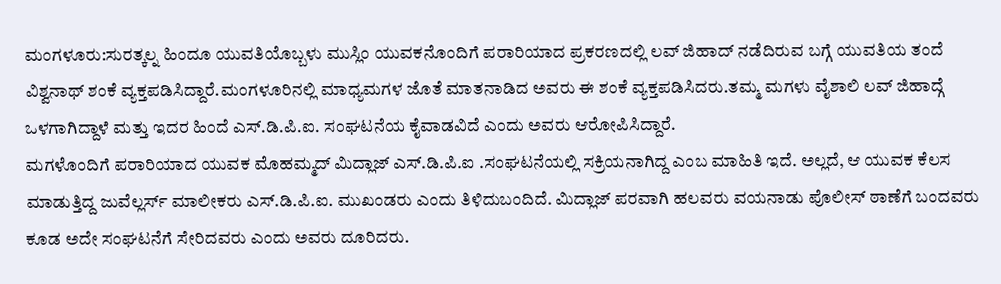ಮಂಗಳೂರು:ಸುರತ್ಕಲ್ನ ಹಿಂದೂ ಯುವತಿಯೊಬ್ಬಳು ಮುಸ್ಲಿಂ ಯುವಕನೊಂದಿಗೆ ಪರಾರಿಯಾದ ಪ್ರಕರಣದಲ್ಲಿ ಲವ್ ಜಿಹಾದ್ ನಡೆದಿರುವ ಬಗ್ಗೆ ಯುವತಿಯ ತಂದೆ ವಿಶ್ವನಾಥ್ ಶಂಕೆ ವ್ಯಕ್ತಪಡಿಸಿದ್ದಾರೆ.ಮಂಗಳೂರಿನಲ್ಲಿ ಮಾಧ್ಯಮಗಳ ಜೊತೆ ಮಾತನಾಡಿದ ಅವರು ಈ ಶಂಕೆ ವ್ಯಕ್ತಪಡಿಸಿದರು.ತಮ್ಮ ಮಗಳು ವೈಶಾಲಿ ಲವ್ ಜಿಹಾದ್ಗೆ ಒಳಗಾಗಿದ್ದಾಳೆ ಮತ್ತು ಇದರ ಹಿಂದೆ ಎಸ್.ಡಿ.ಪಿ.ಐ. ಸಂಘಟನೆಯ ಕೈವಾಡವಿದೆ ಎಂದು ಅವರು ಆರೋಪಿಸಿದ್ದಾರೆ.
ಮಗಳೊಂದಿಗೆ ಪರಾರಿಯಾದ ಯುವಕ ಮೊಹಮ್ಮದ್ ಮಿದ್ಲಾಜ್ ಎಸ್.ಡಿ.ಪಿ.ಐ .ಸಂಘಟನೆಯಲ್ಲಿ ಸಕ್ರಿಯನಾಗಿದ್ದ ಎಂಬ ಮಾಹಿತಿ ಇದೆ. ಅಲ್ಲದೆ, ಆ ಯುವಕ ಕೆಲಸ ಮಾಡುತ್ತಿದ್ದ ಜುವೆಲ್ಲರ್ಸ್ ಮಾಲೀಕರು ಎಸ್.ಡಿ.ಪಿ.ಐ. ಮುಖಂಡರು ಎಂದು ತಿಳಿದುಬಂದಿದೆ. ಮಿದ್ಲಾಜ್ ಪರವಾಗಿ ಹಲವರು ವಯನಾಡು ಪೊಲೀಸ್ ಠಾಣೆಗೆ ಬಂದವರು ಕೂಡ ಅದೇ ಸಂಘಟನೆಗೆ ಸೇರಿದವರು ಎಂದು ಅವರು ದೂರಿದರು.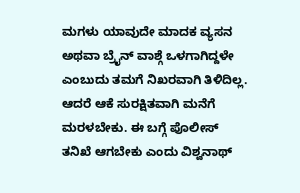ಮಗಳು ಯಾವುದೇ ಮಾದಕ ವ್ಯಸನ ಅಥವಾ ಬ್ರೈನ್ ವಾಶ್ಗೆ ಒಳಗಾಗಿದ್ದಳೇ ಎಂಬುದು ತಮಗೆ ನಿಖರವಾಗಿ ತಿಳಿದಿಲ್ಲ. ಆದರೆ ಆಕೆ ಸುರಕ್ಷಿತವಾಗಿ ಮನೆಗೆ ಮರಳಬೇಕು. ಈ ಬಗ್ಗೆ ಪೊಲೀಸ್ ತನಿಖೆ ಆಗಬೇಕು ಎಂದು ವಿಶ್ವನಾಥ್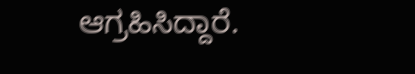ಆಗ್ರಹಿಸಿದ್ದಾರೆ.